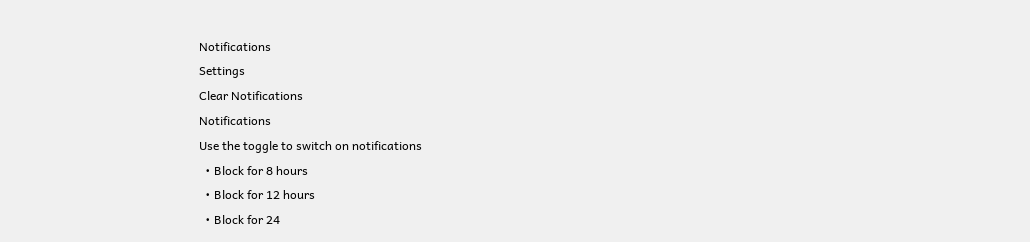Notifications
Settings
Clear Notifications
Notifications
Use the toggle to switch on notifications
  • Block for 8 hours
  • Block for 12 hours
  • Block for 24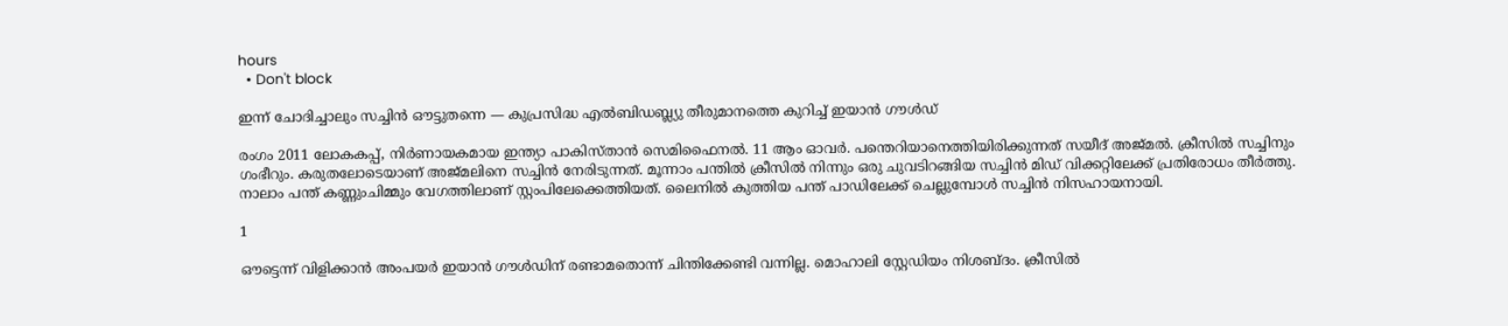hours
  • Don't block

ഇന്ന് ചോദിച്ചാലും സച്ചിന്‍ ഔട്ടുതന്നെ — കുപ്രസിദ്ധ എല്‍ബിഡബ്ല്യു തീരുമാനത്തെ കുറിച്ച് ഇയാന്‍ ഗൗള്‍ഡ്

രംഗം 2011 ലോകകപ്പ്, നിര്‍ണായകമായ ഇന്ത്യാ പാകിസ്താന്‍ സെമിഫൈനല്‍. 11 ആം ഓവര്‍. പന്തെറിയാനെത്തിയിരിക്കുന്നത് സയീദ് അജ്മല്‍. ക്രീസില്‍ സച്ചിനും ഗംഭീറും. കരുതലോടെയാണ് അജ്മലിനെ സച്ചിന്‍ നേരിടുന്നത്. മൂന്നാം പന്തില്‍ ക്രീസില്‍ നിന്നും ഒരു ചുവടിറങ്ങിയ സച്ചിന്‍ മിഡ് വിക്കറ്റിലേക്ക് പ്രതിരോധം തീര്‍ത്തു. നാലാം പന്ത് കണ്ണുംചിമ്മും വേഗത്തിലാണ് സ്റ്റംപിലേക്കെത്തിയത്. ലൈനില്‍ കുത്തിയ പന്ത് പാഡിലേക്ക് ചെല്ലുമ്പോള്‍ സച്ചിന്‍ നിസഹായനായി.

1

ഔട്ടെന്ന് വിളിക്കാന്‍ അംപയര്‍ ഇയാന്‍ ഗൗള്‍ഡിന് രണ്ടാമതൊന്ന് ചിന്തിക്കേണ്ടി വന്നില്ല. മൊഹാലി സ്റ്റേഡിയം നിശബ്ദം. ക്രീസില്‍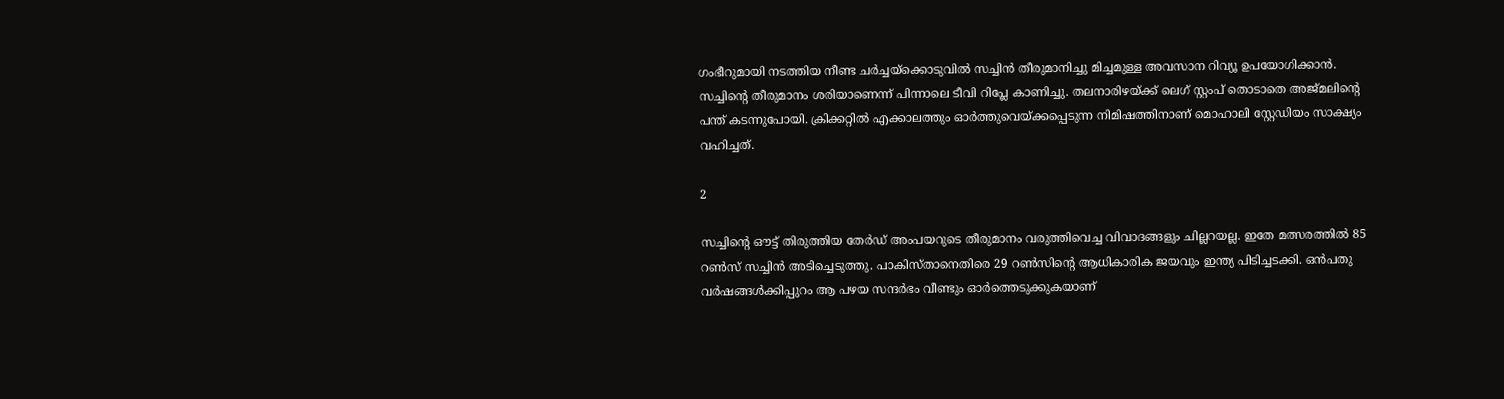ഗംഭീറുമായി നടത്തിയ നീണ്ട ചര്‍ച്ചയ്‌ക്കൊടുവില്‍ സച്ചിന്‍ തീരുമാനിച്ചു മിച്ചമുള്ള അവസാന റിവ്യൂ ഉപയോഗിക്കാന്‍. സച്ചിന്റെ തീരുമാനം ശരിയാണെന്ന് പിന്നാലെ ടീവി റിപ്ലേ കാണിച്ചു. തലനാരിഴയ്ക്ക് ലെഗ് സ്റ്റംപ് തൊടാതെ അജ്മലിന്റെ പന്ത് കടന്നുപോയി. ക്രിക്കറ്റില്‍ എക്കാലത്തും ഓര്‍ത്തുവെയ്ക്കപ്പെടുന്ന നിമിഷത്തിനാണ് മൊഹാലി സ്റ്റേഡിയം സാക്ഷ്യം വഹിച്ചത്.

2

സച്ചിന്റെ ഔട്ട് തിരുത്തിയ തേര്‍ഡ് അംപയറുടെ തീരുമാനം വരുത്തിവെച്ച വിവാദങ്ങളും ചില്ലറയല്ല. ഇതേ മത്സരത്തില്‍ 85 റണ്‍സ് സച്ചിന്‍ അടിച്ചെടുത്തു. പാകിസ്താനെതിരെ 29 റണ്‍സിന്റെ ആധികാരിക ജയവും ഇന്ത്യ പിടിച്ചടക്കി. ഒന്‍പതു വര്‍ഷങ്ങള്‍ക്കിപ്പുറം ആ പഴയ സന്ദര്‍ഭം വീണ്ടും ഓര്‍ത്തെടുക്കുകയാണ്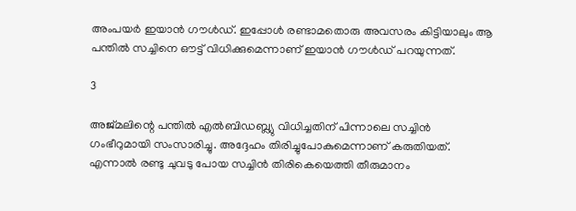അംപയര്‍ ഇയാന്‍ ഗൗള്‍ഡ്. ഇപ്പോള്‍ രണ്ടാമതൊരു അവസരം കിട്ടിയാലും ആ പന്തില്‍ സച്ചിനെ ഔട്ട് വിധിക്കുമെന്നാണ് ഇയാന്‍ ഗൗള്‍ഡ് പറയുന്നത്.

3

അജ്മലിന്റെ പന്തില്‍ എല്‍ബിഡബ്ല്യു വിധിച്ചതിന് പിന്നാലെ സച്ചിന്‍ ഗംഭീറുമായി സംസാരിച്ചു. അദ്ദേഹം തിരിച്ചുപോകുമെന്നാണ് കരുതിയത്. എന്നാല്‍ രണ്ടു ചുവടു പോയ സച്ചിന്‍ തിരികെയെത്തി തീരുമാനം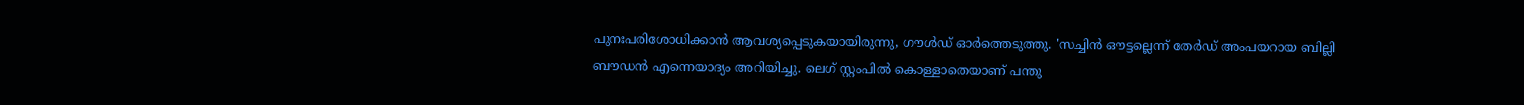പുനഃപരിശോധിക്കാന്‍ ആവശ്യപ്പെടുകയായിരുന്നു, ഗൗള്‍ഡ് ഓര്‍ത്തെടുത്തു. 'സച്ചിന്‍ ഔട്ടല്ലെന്ന് തേര്‍ഡ് അംപയറായ ബില്ലി ബൗഡന്‍ എന്നെയാദ്യം അറിയിച്ചു. ലെഗ് സ്റ്റംപില്‍ കൊള്ളാതെയാണ് പന്തു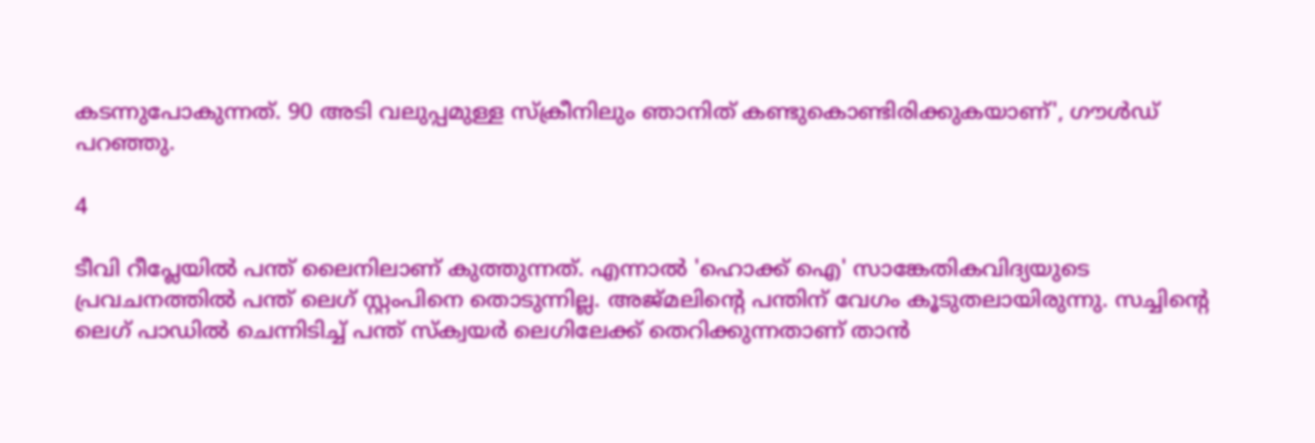കടന്നുപോകുന്നത്. 90 അടി വലുപ്പമുള്ള സ്‌ക്രീനിലും ഞാനിത് കണ്ടുകൊണ്ടിരിക്കുകയാണ്', ഗൗള്‍ഡ് പറഞ്ഞു.

4

ടീവി റീപ്ലേയില്‍ പന്ത് ലൈനിലാണ് കുത്തുന്നത്. എന്നാല്‍ 'ഹൊക്ക് ഐ' സാങ്കേതികവിദ്യയുടെ പ്രവചനത്തില്‍ പന്ത് ലെഗ് സ്റ്റംപിനെ തൊടുന്നില്ല. അജ്മലിന്റെ പന്തിന് വേഗം കൂടുതലായിരുന്നു. സച്ചിന്റെ ലെഗ് പാഡില്‍ ചെന്നിടിച്ച് പന്ത് സ്‌ക്വയര്‍ ലെഗിലേക്ക് തെറിക്കുന്നതാണ് താന്‍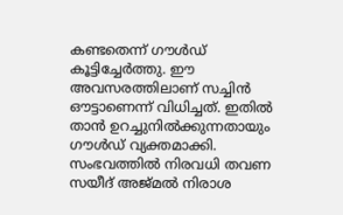കണ്ടതെന്ന് ഗൗള്‍ഡ് കൂട്ടിച്ചേര്‍ത്തു. ഈ അവസരത്തിലാണ് സച്ചിന്‍ ഔട്ടാണെന്ന് വിധിച്ചത്. ഇതില്‍ താന്‍ ഉറച്ചുനില്‍ക്കുന്നതായും ഗൗള്‍ഡ് വ്യക്തമാക്കി. സംഭവത്തില്‍ നിരവധി തവണ സയീദ് അജ്മല്‍ നിരാശ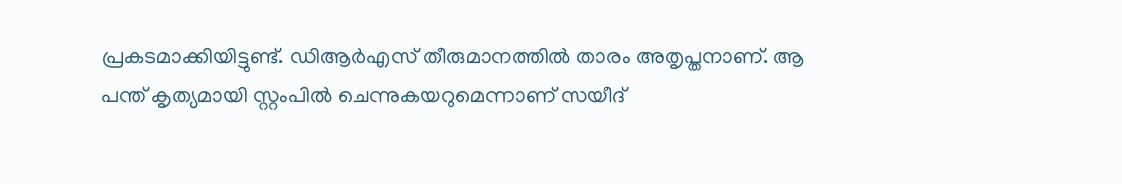പ്രകടമാക്കിയിട്ടുണ്ട്. ഡിആര്‍എസ് തീരുമാനത്തില്‍ താരം അതൃപ്തനാണ്. ആ പന്ത് കൃത്യമായി സ്റ്റംപില്‍ ചെന്നുകയറുമെന്നാണ് സയീദ്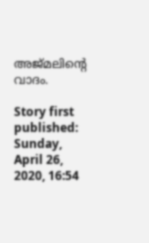അജ്മലിന്റെ വാദം.

Story first published: Sunday, April 26, 2020, 16:54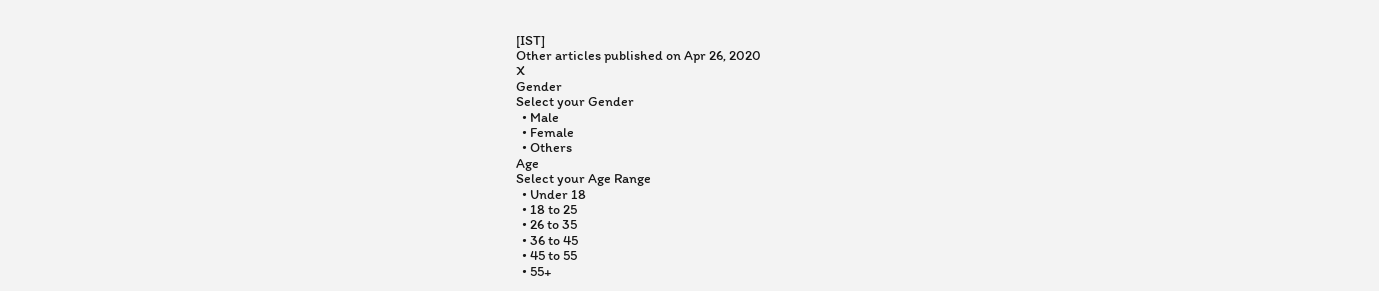[IST]
Other articles published on Apr 26, 2020
X
Gender
Select your Gender
  • Male
  • Female
  • Others
Age
Select your Age Range
  • Under 18
  • 18 to 25
  • 26 to 35
  • 36 to 45
  • 45 to 55
  • 55+